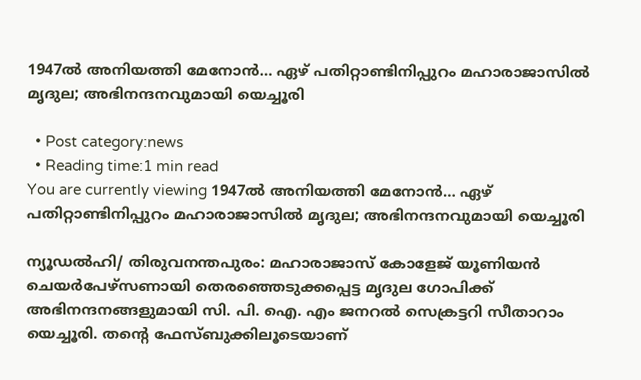1947ല്‍ അനിയത്തി മേനോന്‍… ഏഴ് പതിറ്റാണ്ടിനിപ്പുറം മഹാരാജാസില്‍ മൃദുല; അഭിനന്ദനവുമായി യെച്ചൂരി

  • Post category:news
  • Reading time:1 min read
You are currently viewing 1947ല്‍ അനിയത്തി മേനോന്‍… ഏഴ് പതിറ്റാണ്ടിനിപ്പുറം മഹാരാജാസില്‍ മൃദുല; അഭിനന്ദനവുമായി യെച്ചൂരി

ന്യൂഡല്‍ഹി/ തിരുവനന്തപുരം: മഹാരാജാസ് കോളേജ് യൂണിയന്‍ ചെയര്‍പേഴ്‌സണായി തെരഞ്ഞെടുക്കപ്പെട്ട മൃദുല ഗോപിക്ക് അഭിനന്ദനങ്ങളുമായി സി. പി. ഐ. എം ജനറല്‍ സെക്രട്ടറി സീതാറാം യെച്ചൂരി. തന്‍റെ ഫേസ്ബുക്കിലൂടെയാണ്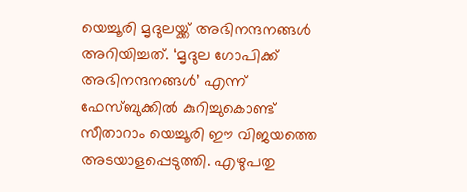യെച്ചൂരി മൃദുലയ്ക്ക് അഭിനന്ദനങ്ങള്‍ അറിയിച്ചത്. ‘മൃദുല ഗോപിക്ക് അഭിനന്ദനങ്ങള്‍’ എന്ന് ഫേസ്ബുക്കില്‍ കുറിച്ചുകൊണ്ട് സീതാറാം യെച്ചൂരി ഈ വിജയത്തെ അടയാളപ്പെടുത്തി. എഴുപതു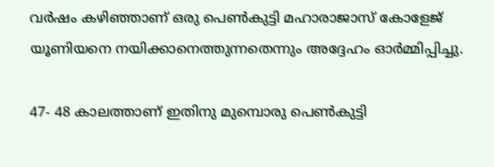വര്‍ഷം കഴിഞ്ഞാണ് ഒരു പെണ്‍കുട്ടി മഹാരാജാസ് കോളേജ് യൂണിയനെ നയിക്കാനെത്തുന്നതെന്നും അദ്ദേഹം ഓര്‍മ്മിപ്പിച്ചു.

47- 48 കാലത്താണ് ഇതിനു മുമ്പൊരു പെണ്‍കുട്ടി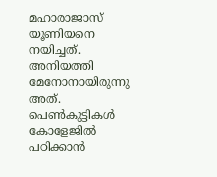മഹാരാജാസ് യൂണിയനെ നയിച്ചത്. അനിയത്തി മേനോനായിരുന്നു അത്. പെണ്‍കുട്ടികള്‍ കോളേജില്‍ പഠിക്കാന്‍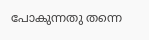പോകുന്നതു തന്നെ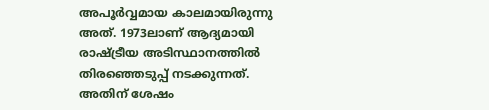അപൂര്‍വ്വമായ കാലമായിരുന്നു അത്. 1973ലാണ് ആദ്യമായി രാഷ്ട്രീയ അടിസ്ഥാനത്തില്‍ തിരഞ്ഞെടുപ്പ് നടക്കുന്നത്. അതിന് ശേഷം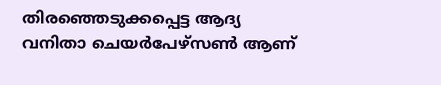തിരഞ്ഞെടുക്കപ്പെട്ട ആദ്യ വനിതാ ചെയര്‍പേഴ്‌സണ്‍ ആണ്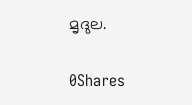മൃദുല.

0Shares